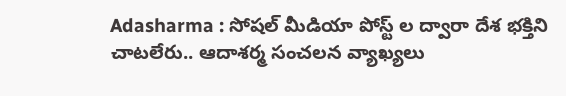Adasharma : సోషల్ మీడియా పోస్ట్ ల ద్వారా దేశ భక్తిని చాటలేరు.. ఆదాశర్మ సంచలన వ్యాఖ్యలు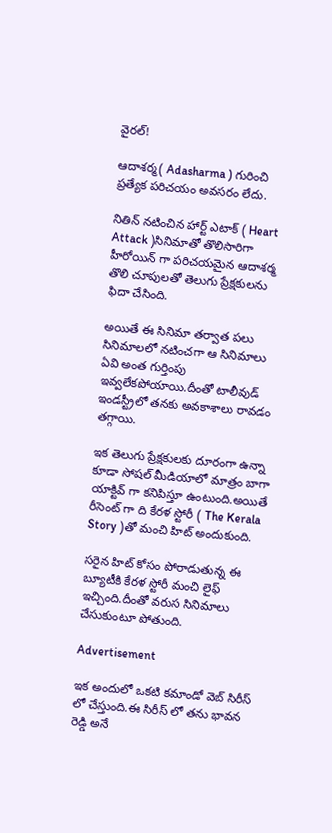వైరల్!

ఆదాశర్మ( Adasharma ) గురించి ప్రత్యేక పరిచయం అవసరం లేదు.

నితిన్ నటించిన హార్ట్ ఎటాక్ ( Heart Attack )సినిమాతో తొలిసారిగా హీరోయిన్ గా పరిచయమైన ఆదాశర్మ తొలి చూపులతో తెలుగు ప్రేక్షకులను ఫిదా చేసింది.

అయితే ఈ సినిమా తర్వాత పలు సినిమాలలో నటించగా ఆ సినిమాలు ఏవి అంత గుర్తింపు ఇవ్వలేకపోయాయి.దీంతో టాలీవుడ్ ఇండస్ట్రీలో తనకు అవకాశాలు రావడం తగ్గాయి.

ఇక తెలుగు ప్రేక్షకులకు దూరంగా ఉన్నా కూడా సోషల్ మీడియాలో మాత్రం బాగా యాక్టివ్ గా కనిపిస్తూ ఉంటుంది.అయితే రీసెంట్ గా ది కేరళ స్టోరీ ( The Kerala Story )తో మంచి హిట్ అందుకుంది.

సరైన హిట్ కోసం పోరాడుతున్న ఈ బ్యూటీకి కేరళ స్టోరీ మంచి లైఫ్ ఇచ్చింది.దీంతో వరుస సినిమాలు చేసుకుంటూ పోతుంది.

Advertisement

ఇక అందులో ఒకటి కమాండో వెబ్ సిరీస్ లో చేస్తుంది.ఈ సిరీస్ లో తను భావన రెడ్డి అనే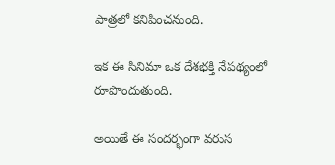పాత్రలో కనిపించనుంది.

ఇక ఈ సినిమా ఒక దేశభక్తి నేపథ్యంలో రూపొందుతుంది.

అయితే ఈ సందర్భంగా వరుస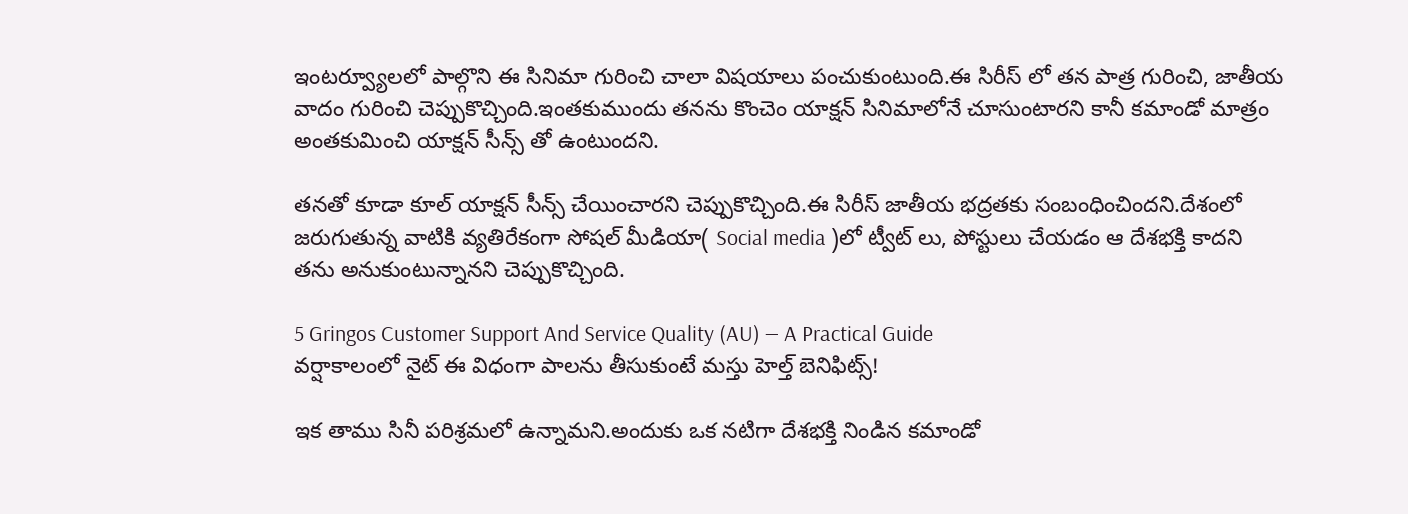ఇంటర్వ్యూలలో పాల్గొని ఈ సినిమా గురించి చాలా విషయాలు పంచుకుంటుంది.ఈ సిరీస్ లో తన పాత్ర గురించి, జాతీయ వాదం గురించి చెప్పుకొచ్చింది.ఇంతకుముందు తనను కొంచెం యాక్షన్ సినిమాలోనే చూసుంటారని కానీ కమాండో మాత్రం అంతకుమించి యాక్షన్ సీన్స్ తో ఉంటుందని.

తనతో కూడా కూల్ యాక్షన్ సీన్స్ చేయించారని చెప్పుకొచ్చింది.ఈ సిరీస్ జాతీయ భద్రతకు సంబంధించిందని.దేశంలో జరుగుతున్న వాటికి వ్యతిరేకంగా సోషల్ మీడియా( Social media )లో ట్వీట్ లు, పోస్టులు చేయడం ఆ దేశభక్తి కాదని తను అనుకుంటున్నానని చెప్పుకొచ్చింది.

5 Gringos Customer Support And Service Quality (AU) — A Practical Guide
వ‌ర్షాకాలంలో నైట్ ఈ విధంగా పాల‌ను తీసుకుంటే మ‌స్తు హెల్త్ బెనిఫిట్స్‌!

ఇక తాము సినీ పరిశ్రమలో ఉన్నామని.అందుకు ఒక నటిగా దేశభక్తి నిండిన కమాండో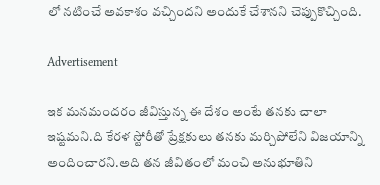లో నటించే అవకాశం వచ్చిందని అందుకే చేశానని చెప్పుకొచ్చింది.

Advertisement

ఇక మనమందరం జీవిస్తున్న ఈ దేశం అంటే తనకు చాలా ఇష్టమని.ది కేరళ స్టోరీతో ప్రేక్షకులు తనకు మర్చిపోలేని విజయాన్ని అందించారని.అది తన జీవితంలో మంచి అనుభూతిని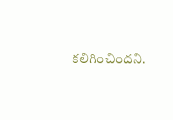కలిగించిందని.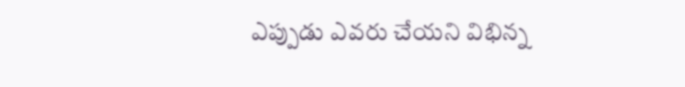ఎప్పుడు ఎవరు చేయని విభిన్న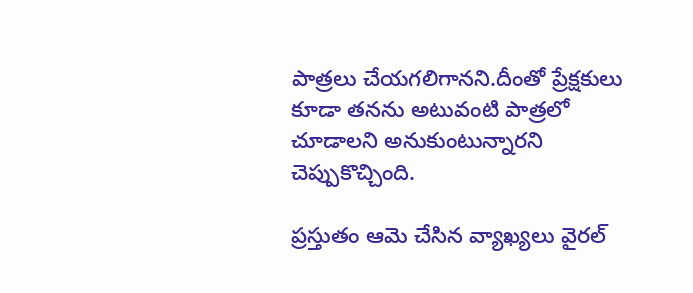పాత్రలు చేయగలిగానని.దీంతో ప్రేక్షకులు కూడా తనను అటువంటి పాత్రలో చూడాలని అనుకుంటున్నారని చెప్పుకొచ్చింది.

ప్రస్తుతం ఆమె చేసిన వ్యాఖ్యలు వైరల్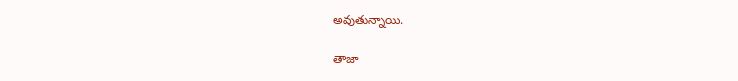అవుతున్నాయి.

తాజా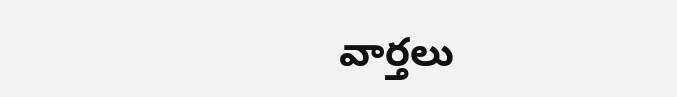వార్తలు